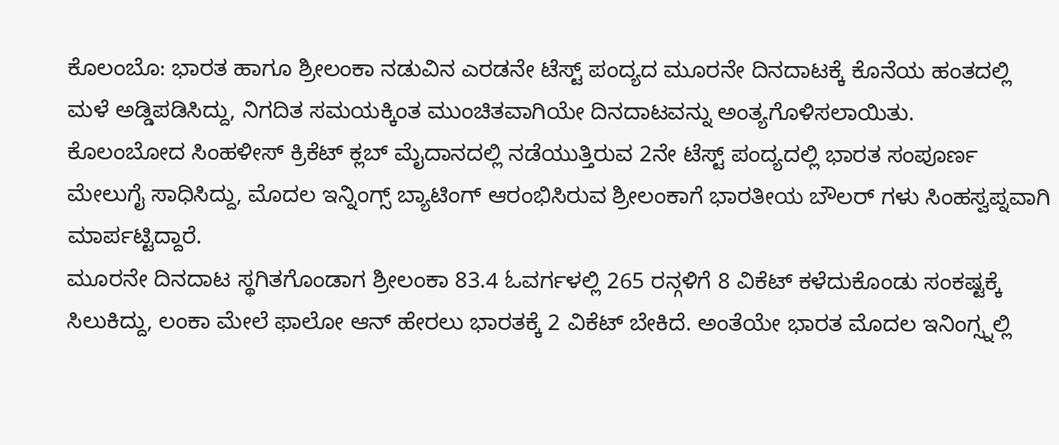ಕೊಲಂಬೊ: ಭಾರತ ಹಾಗೂ ಶ್ರೀಲಂಕಾ ನಡುವಿನ ಎರಡನೇ ಟೆಸ್ಟ್ ಪಂದ್ಯದ ಮೂರನೇ ದಿನದಾಟಕ್ಕೆ ಕೊನೆಯ ಹಂತದಲ್ಲಿ ಮಳೆ ಅಡ್ಡಿಪಡಿಸಿದ್ದು, ನಿಗದಿತ ಸಮಯಕ್ಕಿಂತ ಮುಂಚಿತವಾಗಿಯೇ ದಿನದಾಟವನ್ನು ಅಂತ್ಯಗೊಳಿಸಲಾಯಿತು.
ಕೊಲಂಬೋದ ಸಿಂಹಳೀಸ್ ಕ್ರಿಕೆಟ್ ಕ್ಲಬ್ ಮೈದಾನದಲ್ಲಿ ನಡೆಯುತ್ತಿರುವ 2ನೇ ಟೆಸ್ಟ್ ಪಂದ್ಯದಲ್ಲಿ ಭಾರತ ಸಂಪೂರ್ಣ ಮೇಲುಗೈ ಸಾಧಿಸಿದ್ದು, ಮೊದಲ ಇನ್ನಿಂಗ್ಸ್ ಬ್ಯಾಟಿಂಗ್ ಆರಂಭಿಸಿರುವ ಶ್ರೀಲಂಕಾಗೆ ಭಾರತೀಯ ಬೌಲರ್ ಗಳು ಸಿಂಹಸ್ವಪ್ನವಾಗಿ ಮಾರ್ಪಟ್ಟಿದ್ದಾರೆ.
ಮೂರನೇ ದಿನದಾಟ ಸ್ಥಗಿತಗೊಂಡಾಗ ಶ್ರೀಲಂಕಾ 83.4 ಓವರ್ಗಳಲ್ಲಿ 265 ರನ್ಗಳಿಗೆ 8 ವಿಕೆಟ್ ಕಳೆದುಕೊಂಡು ಸಂಕಷ್ಟಕ್ಕೆ ಸಿಲುಕಿದ್ದು, ಲಂಕಾ ಮೇಲೆ ಫಾಲೋ ಆನ್ ಹೇರಲು ಭಾರತಕ್ಕೆ 2 ವಿಕೆಟ್ ಬೇಕಿದೆ. ಅಂತೆಯೇ ಭಾರತ ಮೊದಲ ಇನಿಂಗ್ಸ್ನಲ್ಲಿ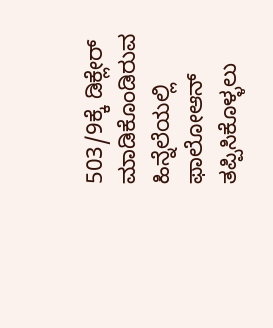503/9ಕ್ಕೆ ಡಿಕ್ಲೇರ್ ಮಾಡಿಕೊಂಡಿರುವ ಹಿನ್ನೆಲೆಯಲ್ಲಿ ಫಾಲೋಆನ್ ತಪ್ಪಿಸಿಕೊಳ್ಳಲು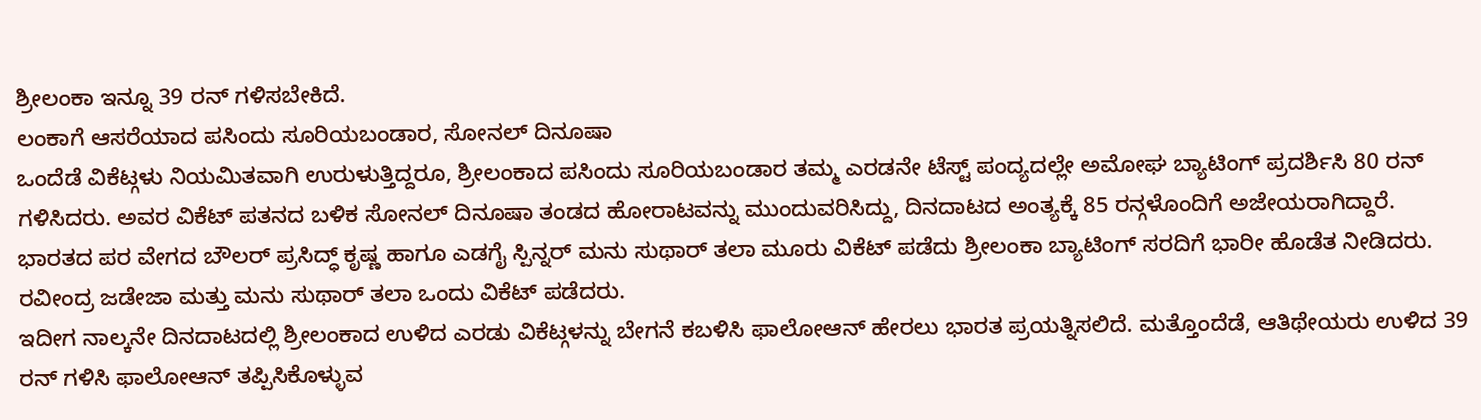ಶ್ರೀಲಂಕಾ ಇನ್ನೂ 39 ರನ್ ಗಳಿಸಬೇಕಿದೆ.
ಲಂಕಾಗೆ ಆಸರೆಯಾದ ಪಸಿಂದು ಸೂರಿಯಬಂಡಾರ, ಸೋನಲ್ ದಿನೂಷಾ
ಒಂದೆಡೆ ವಿಕೆಟ್ಗಳು ನಿಯಮಿತವಾಗಿ ಉರುಳುತ್ತಿದ್ದರೂ, ಶ್ರೀಲಂಕಾದ ಪಸಿಂದು ಸೂರಿಯಬಂಡಾರ ತಮ್ಮ ಎರಡನೇ ಟೆಸ್ಟ್ ಪಂದ್ಯದಲ್ಲೇ ಅಮೋಘ ಬ್ಯಾಟಿಂಗ್ ಪ್ರದರ್ಶಿಸಿ 80 ರನ್ ಗಳಿಸಿದರು. ಅವರ ವಿಕೆಟ್ ಪತನದ ಬಳಿಕ ಸೋನಲ್ ದಿನೂಷಾ ತಂಡದ ಹೋರಾಟವನ್ನು ಮುಂದುವರಿಸಿದ್ದು, ದಿನದಾಟದ ಅಂತ್ಯಕ್ಕೆ 85 ರನ್ಗಳೊಂದಿಗೆ ಅಜೇಯರಾಗಿದ್ದಾರೆ.
ಭಾರತದ ಪರ ವೇಗದ ಬೌಲರ್ ಪ್ರಸಿದ್ಧ್ ಕೃಷ್ಣ ಹಾಗೂ ಎಡಗೈ ಸ್ಪಿನ್ನರ್ ಮನು ಸುಥಾರ್ ತಲಾ ಮೂರು ವಿಕೆಟ್ ಪಡೆದು ಶ್ರೀಲಂಕಾ ಬ್ಯಾಟಿಂಗ್ ಸರದಿಗೆ ಭಾರೀ ಹೊಡೆತ ನೀಡಿದರು. ರವೀಂದ್ರ ಜಡೇಜಾ ಮತ್ತು ಮನು ಸುಥಾರ್ ತಲಾ ಒಂದು ವಿಕೆಟ್ ಪಡೆದರು.
ಇದೀಗ ನಾಲ್ಕನೇ ದಿನದಾಟದಲ್ಲಿ ಶ್ರೀಲಂಕಾದ ಉಳಿದ ಎರಡು ವಿಕೆಟ್ಗಳನ್ನು ಬೇಗನೆ ಕಬಳಿಸಿ ಫಾಲೋಆನ್ ಹೇರಲು ಭಾರತ ಪ್ರಯತ್ನಿಸಲಿದೆ. ಮತ್ತೊಂದೆಡೆ, ಆತಿಥೇಯರು ಉಳಿದ 39 ರನ್ ಗಳಿಸಿ ಫಾಲೋಆನ್ ತಪ್ಪಿಸಿಕೊಳ್ಳುವ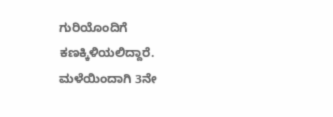ಗುರಿಯೊಂದಿಗೆ ಕಣಕ್ಕಿಳಿಯಲಿದ್ದಾರೆ.
ಮಳೆಯಿಂದಾಗಿ 3ನೇ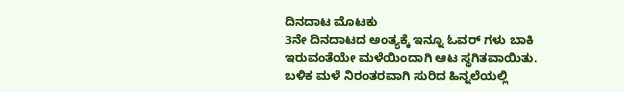ದಿನದಾಟ ಮೊಟಕು
3ನೇ ದಿನದಾಟದ ಅಂತ್ಯಕ್ಕೆ ಇನ್ನೂ ಓವರ್ ಗಳು ಬಾಕಿ ಇರುವಂತೆಯೇ ಮಳೆಯಿಂದಾಗಿ ಆಟ ಸ್ಥಗಿತವಾಯಿತು. ಬಳಿಕ ಮಳೆ ನಿರಂತರವಾಗಿ ಸುರಿದ ಹಿನ್ನಲೆಯಲ್ಲಿ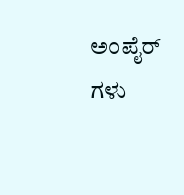ಅಂಪೈರ್ ಗಳು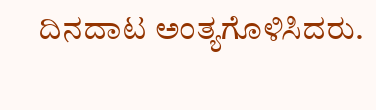ದಿನದಾಟ ಅಂತ್ಯಗೊಳಿಸಿದರು.